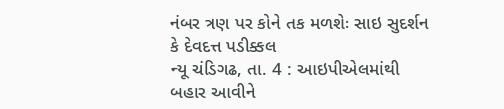નંબર ત્રણ પર કોને તક મળશેઃ સાઇ સુદર્શન કે દેવદત્ત પડીક્કલ
ન્યૂ ચંડિગઢ, તા. 4 : આઇપીએલમાંથી બહાર આવીને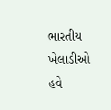ભારતીય ખેલાડીઓ હવે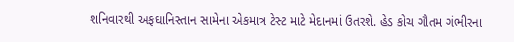શનિવારથી અફઘાનિસ્તાન સામેના એકમાત્ર ટેસ્ટ માટે મેદાનમાં ઉતરશે. હેડ કોચ ગૌતમ ગંભીરના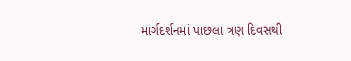માર્ગદર્શનમાં પાછલા ત્રણ દિવસથી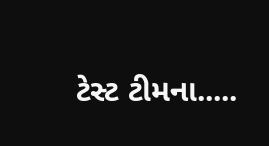ટેસ્ટ ટીમના.....